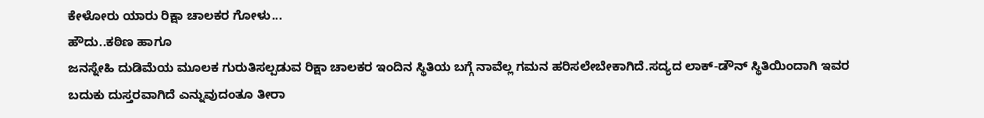ಕೇಳೋರು ಯಾರು ರಿಕ್ಷಾ ಚಾಲಕರ ಗೋಳು...
ಹೌದು..ಕಠಿಣ ಹಾಗೂ
ಜನಸ್ನೇಹಿ ದುಡಿಮೆಯ ಮೂಲಕ ಗುರುತಿಸಲ್ಪಡುವ ರಿಕ್ಷಾ ಚಾಲಕರ ಇಂದಿನ ಸ್ಥಿತಿಯ ಬಗ್ಗೆ ನಾವೆಲ್ಲ ಗಮನ ಹರಿಸಲೇಬೇಕಾಗಿದೆ.ಸದ್ಯದ ಲಾಕ್-ಡೌನ್ ಸ್ಥಿತಿಯಿಂದಾಗಿ ಇವರ ಬದುಕು ದುಸ್ತರವಾಗಿದೆ ಎನ್ನುವುದಂತೂ ತೀರಾ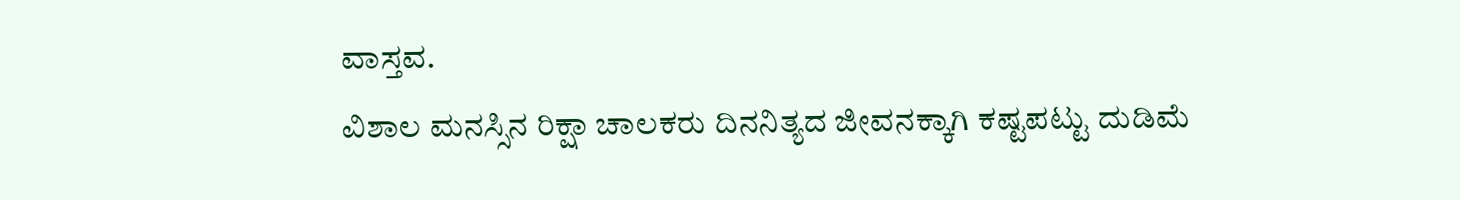ವಾಸ್ತವ.
ವಿಶಾಲ ಮನಸ್ಸಿನ ರಿಕ್ಷಾ ಚಾಲಕರು ದಿನನಿತ್ಯದ ಜೀವನಕ್ಕಾಗಿ ಕಷ್ಟಪಟ್ಟು ದುಡಿಮೆ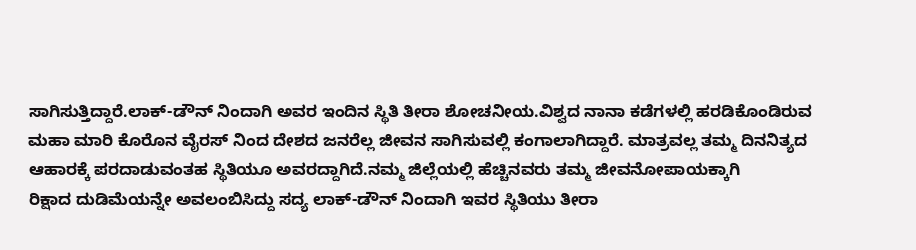ಸಾಗಿಸುತ್ತಿದ್ದಾರೆ.ಲಾಕ್-ಡೌನ್ ನಿಂದಾಗಿ ಅವರ ಇಂದಿನ ಸ್ಥಿತಿ ತೀರಾ ಶೋಚನೀಯ.ವಿಶ್ವದ ನಾನಾ ಕಡೆಗಳಲ್ಲಿ ಹರಡಿಕೊಂಡಿರುವ ಮಹಾ ಮಾರಿ ಕೊರೊನ ವೈರಸ್ ನಿಂದ ದೇಶದ ಜನರೆಲ್ಲ ಜೀವನ ಸಾಗಿಸುವಲ್ಲಿ ಕಂಗಾಲಾಗಿದ್ದಾರೆ. ಮಾತ್ರವಲ್ಲ ತಮ್ಮ ದಿನನಿತ್ಯದ ಆಹಾರಕ್ಕೆ ಪರದಾಡುವಂತಹ ಸ್ಥಿತಿಯೂ ಅವರದ್ದಾಗಿದೆ.ನಮ್ಮ ಜಿಲ್ಲೆಯಲ್ಲಿ ಹೆಚ್ಚಿನವರು ತಮ್ಮ ಜೀವನೋಪಾಯಕ್ಕಾಗಿ
ರಿಕ್ಷಾದ ದುಡಿಮೆಯನ್ನೇ ಅವಲಂಬಿಸಿದ್ದು ಸದ್ಯ ಲಾಕ್-ಡೌನ್ ನಿಂದಾಗಿ ಇವರ ಸ್ಥಿತಿಯು ತೀರಾ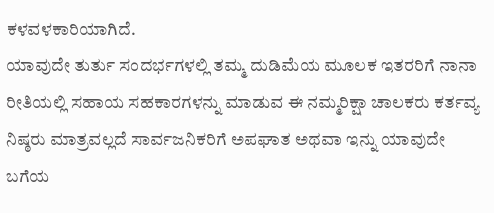ಕಳವಳಕಾರಿಯಾಗಿದೆ.
ಯಾವುದೇ ತುರ್ತು ಸಂದರ್ಭಗಳಲ್ಲಿ ತಮ್ಮ ದುಡಿಮೆಯ ಮೂಲಕ ಇತರರಿಗೆ ನಾನಾ ರೀತಿಯಲ್ಲಿ ಸಹಾಯ ಸಹಕಾರಗಳನ್ನು ಮಾಡುವ ಈ ನಮ್ಮರಿಕ್ಷಾ ಚಾಲಕರು ಕರ್ತವ್ಯ ನಿಷ್ಠರು ಮಾತ್ರವಲ್ಲದೆ ಸಾರ್ವಜನಿಕರಿಗೆ ಅಪಘಾತ ಅಥವಾ ಇನ್ನು ಯಾವುದೇ ಬಗೆಯ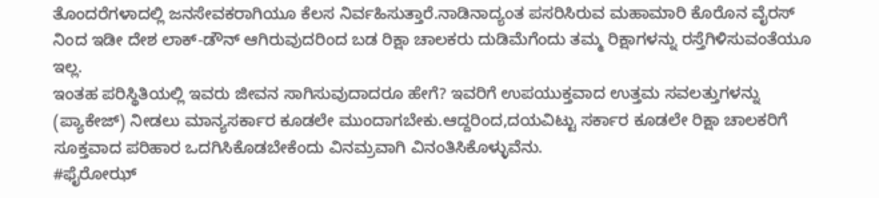ತೊಂದರೆಗಳಾದಲ್ಲಿ ಜನಸೇವಕರಾಗಿಯೂ ಕೆಲಸ ನಿರ್ವಹಿಸುತ್ತಾರೆ.ನಾಡಿನಾದ್ಯಂತ ಪಸರಿಸಿರುವ ಮಹಾಮಾರಿ ಕೊರೊನ ವೈರಸ್ ನಿಂದ ಇಡೀ ದೇಶ ಲಾಕ್-ಡೌನ್ ಆಗಿರುವುದರಿಂದ ಬಡ ರಿಕ್ಷಾ ಚಾಲಕರು ದುಡಿಮೆಗೆಂದು ತಮ್ಮ ರಿಕ್ಷಾಗಳನ್ನು ರಸ್ತೆಗಿಳಿಸುವಂತೆಯೂ ಇಲ್ಲ.
ಇಂತಹ ಪರಿಸ್ಥಿತಿಯಲ್ಲಿ ಇವರು ಜೀವನ ಸಾಗಿಸುವುದಾದರೂ ಹೇಗೆ? ಇವರಿಗೆ ಉಪಯುಕ್ತವಾದ ಉತ್ತಮ ಸವಲತ್ತುಗಳನ್ನು (ಪ್ಯಾಕೇಜ್) ನೀಡಲು ಮಾನ್ಯಸರ್ಕಾರ ಕೂಡಲೇ ಮುಂದಾಗಬೇಕು.ಆದ್ದರಿಂದ,ದಯವಿಟ್ಟು ಸರ್ಕಾರ ಕೂಡಲೇ ರಿಕ್ಷಾ ಚಾಲಕರಿಗೆ ಸೂಕ್ತವಾದ ಪರಿಹಾರ ಒದಗಿಸಿಕೊಡಬೇಕೆಂದು ವಿನಮ್ರವಾಗಿ ವಿನಂತಿಸಿಕೊಳ್ಳುವೆನು.
#ಫೈರೋಝ್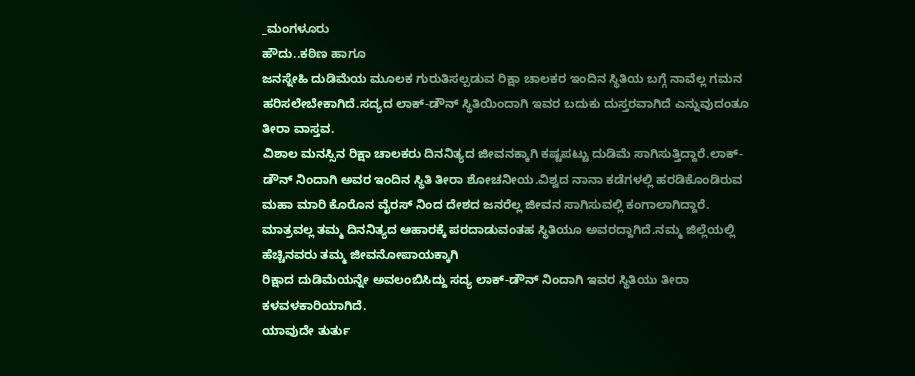_ಮಂಗಳೂರು
ಹೌದು..ಕಠಿಣ ಹಾಗೂ
ಜನಸ್ನೇಹಿ ದುಡಿಮೆಯ ಮೂಲಕ ಗುರುತಿಸಲ್ಪಡುವ ರಿಕ್ಷಾ ಚಾಲಕರ ಇಂದಿನ ಸ್ಥಿತಿಯ ಬಗ್ಗೆ ನಾವೆಲ್ಲ ಗಮನ ಹರಿಸಲೇಬೇಕಾಗಿದೆ.ಸದ್ಯದ ಲಾಕ್-ಡೌನ್ ಸ್ಥಿತಿಯಿಂದಾಗಿ ಇವರ ಬದುಕು ದುಸ್ತರವಾಗಿದೆ ಎನ್ನುವುದಂತೂ ತೀರಾ ವಾಸ್ತವ.
ವಿಶಾಲ ಮನಸ್ಸಿನ ರಿಕ್ಷಾ ಚಾಲಕರು ದಿನನಿತ್ಯದ ಜೀವನಕ್ಕಾಗಿ ಕಷ್ಟಪಟ್ಟು ದುಡಿಮೆ ಸಾಗಿಸುತ್ತಿದ್ದಾರೆ.ಲಾಕ್-ಡೌನ್ ನಿಂದಾಗಿ ಅವರ ಇಂದಿನ ಸ್ಥಿತಿ ತೀರಾ ಶೋಚನೀಯ.ವಿಶ್ವದ ನಾನಾ ಕಡೆಗಳಲ್ಲಿ ಹರಡಿಕೊಂಡಿರುವ ಮಹಾ ಮಾರಿ ಕೊರೊನ ವೈರಸ್ ನಿಂದ ದೇಶದ ಜನರೆಲ್ಲ ಜೀವನ ಸಾಗಿಸುವಲ್ಲಿ ಕಂಗಾಲಾಗಿದ್ದಾರೆ. ಮಾತ್ರವಲ್ಲ ತಮ್ಮ ದಿನನಿತ್ಯದ ಆಹಾರಕ್ಕೆ ಪರದಾಡುವಂತಹ ಸ್ಥಿತಿಯೂ ಅವರದ್ದಾಗಿದೆ.ನಮ್ಮ ಜಿಲ್ಲೆಯಲ್ಲಿ ಹೆಚ್ಚಿನವರು ತಮ್ಮ ಜೀವನೋಪಾಯಕ್ಕಾಗಿ
ರಿಕ್ಷಾದ ದುಡಿಮೆಯನ್ನೇ ಅವಲಂಬಿಸಿದ್ದು ಸದ್ಯ ಲಾಕ್-ಡೌನ್ ನಿಂದಾಗಿ ಇವರ ಸ್ಥಿತಿಯು ತೀರಾ ಕಳವಳಕಾರಿಯಾಗಿದೆ.
ಯಾವುದೇ ತುರ್ತು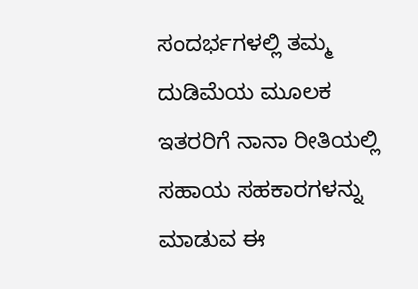ಸಂದರ್ಭಗಳಲ್ಲಿ ತಮ್ಮ ದುಡಿಮೆಯ ಮೂಲಕ ಇತರರಿಗೆ ನಾನಾ ರೀತಿಯಲ್ಲಿ ಸಹಾಯ ಸಹಕಾರಗಳನ್ನು ಮಾಡುವ ಈ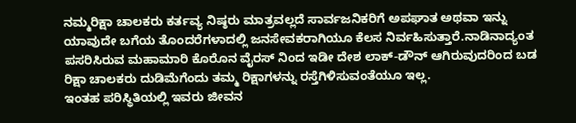ನಮ್ಮರಿಕ್ಷಾ ಚಾಲಕರು ಕರ್ತವ್ಯ ನಿಷ್ಠರು ಮಾತ್ರವಲ್ಲದೆ ಸಾರ್ವಜನಿಕರಿಗೆ ಅಪಘಾತ ಅಥವಾ ಇನ್ನು ಯಾವುದೇ ಬಗೆಯ ತೊಂದರೆಗಳಾದಲ್ಲಿ ಜನಸೇವಕರಾಗಿಯೂ ಕೆಲಸ ನಿರ್ವಹಿಸುತ್ತಾರೆ.ನಾಡಿನಾದ್ಯಂತ ಪಸರಿಸಿರುವ ಮಹಾಮಾರಿ ಕೊರೊನ ವೈರಸ್ ನಿಂದ ಇಡೀ ದೇಶ ಲಾಕ್-ಡೌನ್ ಆಗಿರುವುದರಿಂದ ಬಡ ರಿಕ್ಷಾ ಚಾಲಕರು ದುಡಿಮೆಗೆಂದು ತಮ್ಮ ರಿಕ್ಷಾಗಳನ್ನು ರಸ್ತೆಗಿಳಿಸುವಂತೆಯೂ ಇಲ್ಲ.
ಇಂತಹ ಪರಿಸ್ಥಿತಿಯಲ್ಲಿ ಇವರು ಜೀವನ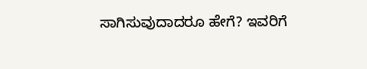ಸಾಗಿಸುವುದಾದರೂ ಹೇಗೆ? ಇವರಿಗೆ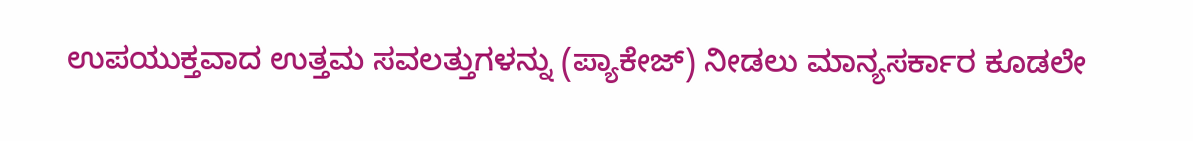ಉಪಯುಕ್ತವಾದ ಉತ್ತಮ ಸವಲತ್ತುಗಳನ್ನು (ಪ್ಯಾಕೇಜ್) ನೀಡಲು ಮಾನ್ಯಸರ್ಕಾರ ಕೂಡಲೇ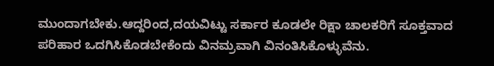ಮುಂದಾಗಬೇಕು.ಆದ್ದರಿಂದ,ದಯವಿಟ್ಟು ಸರ್ಕಾರ ಕೂಡಲೇ ರಿಕ್ಷಾ ಚಾಲಕರಿಗೆ ಸೂಕ್ತವಾದ ಪರಿಹಾರ ಒದಗಿಸಿಕೊಡಬೇಕೆಂದು ವಿನಮ್ರವಾಗಿ ವಿನಂತಿಸಿಕೊಳ್ಳುವೆನು.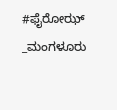#ಫೈರೋಝ್ _ಮಂಗಳೂರು